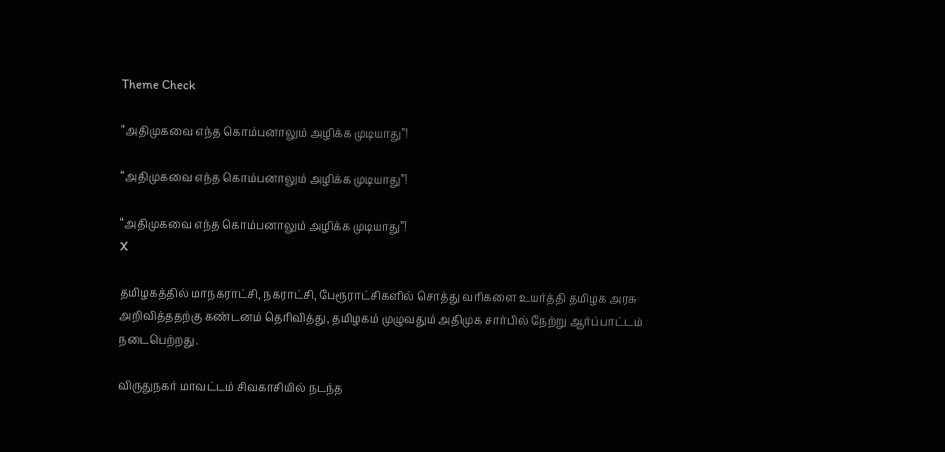Theme Check

“அதிமுகவை எந்த கொம்பனாலும் அழிக்க முடியாது”!

“அதிமுகவை எந்த கொம்பனாலும் அழிக்க முடியாது”!

“அதிமுகவை எந்த கொம்பனாலும் அழிக்க முடியாது”!
X

தமிழகத்தில் மாநகராட்சி, நகராட்சி, பேரூராட்சிகளில் சொத்து வரிகளை உயர்த்தி தமிழக அரசு அறிவித்ததற்கு கண்டனம் தெரிவித்து, தமிழகம் முழுவதும் அதிமுக சார்பில் நேற்று ஆர்ப்பாட்டம் நடைபெற்றது.

விருதுநகர் மாவட்டம் சிவகாசியில் நடந்த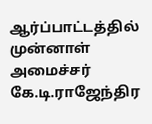ஆர்ப்பாட்டத்தில் முன்னாள் அமைச்சர் கே.டி.ராஜேந்திர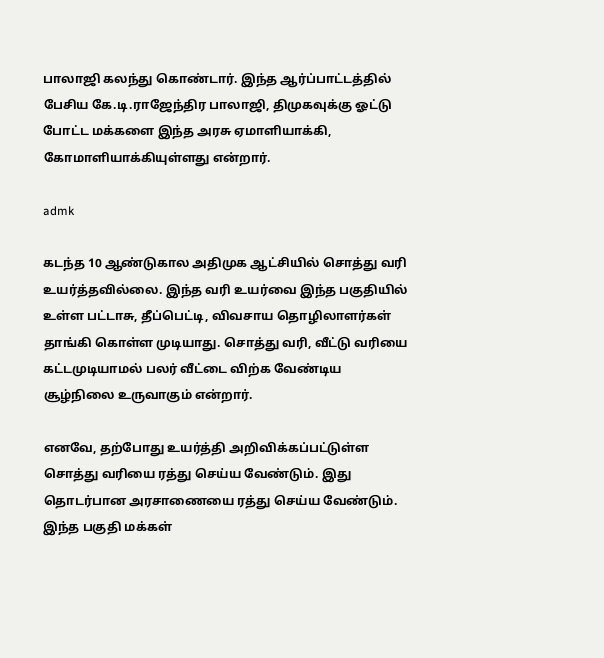பாலாஜி கலந்து கொண்டார். இந்த ஆர்ப்பாட்டத்தில் பேசிய கே.டி.ராஜேந்திர பாலாஜி, திமுகவுக்கு ஓட்டு போட்ட மக்களை இந்த அரசு ஏமாளியாக்கி, கோமாளியாக்கியுள்ளது என்றார்.

admk

கடந்த 10 ஆண்டுகால அதிமுக ஆட்சியில் சொத்து வரி உயர்த்தவில்லை. இந்த வரி உயர்வை இந்த பகுதியில் உள்ள பட்டாசு, தீப்பெட்டி, விவசாய தொழிலாளர்கள் தாங்கி கொள்ள முடியாது. சொத்து வரி, வீட்டு வரியை கட்டமுடியாமல் பலர் வீட்டை விற்க வேண்டிய சூழ்நிலை உருவாகும் என்றார்.

எனவே, தற்போது உயர்த்தி அறிவிக்கப்பட்டுள்ள சொத்து வரியை ரத்து செய்ய வேண்டும். இது தொடர்பான அரசாணையை ரத்து செய்ய வேண்டும். இந்த பகுதி மக்கள்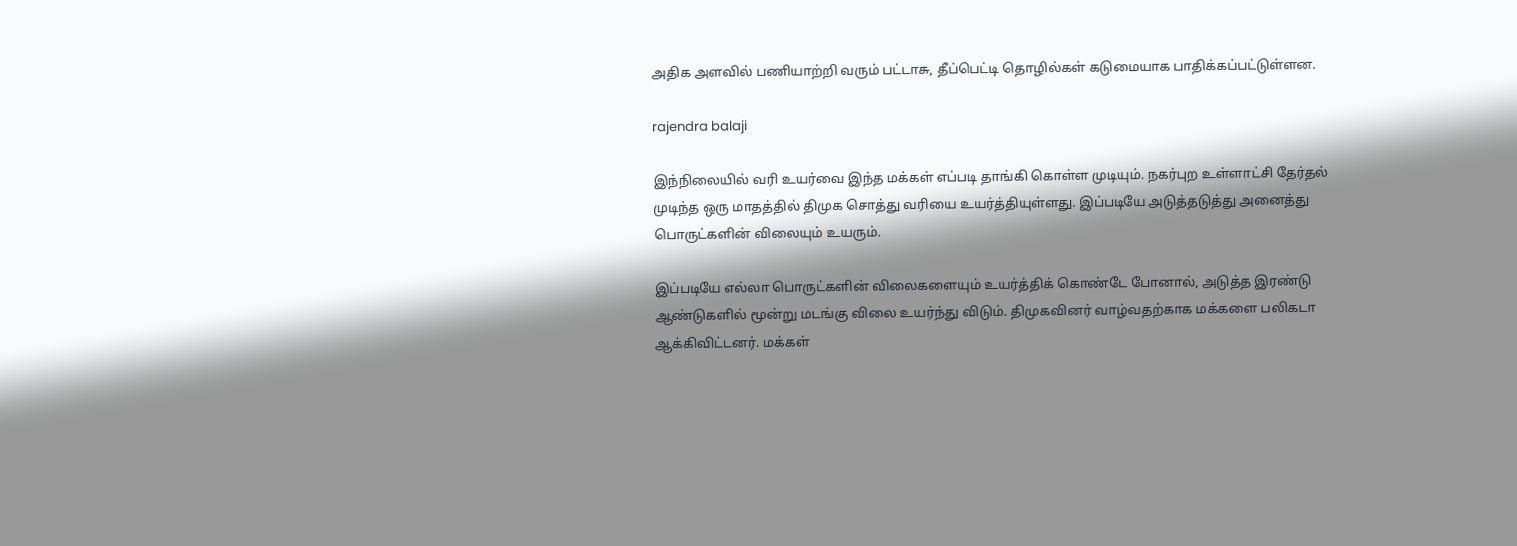அதிக அளவில் பணியாற்றி வரும் பட்டாசு, தீப்பெட்டி தொழில்கள் கடுமையாக பாதிக்கப்பட்டுள்ளன.

rajendra balaji

இந்நிலையில் வரி உயர்வை இந்த மக்கள் எப்படி தாங்கி கொள்ள முடியும். நகர்புற உள்ளாட்சி தேர்தல் முடிந்த ஒரு மாதத்தில் திமுக சொத்து வரியை உயர்த்தியுள்ளது. இப்படியே அடுத்தடுத்து அனைத்து பொருட்களின் விலையும் உயரும்.

இப்படியே எல்லா பொருட்களின் விலைகளையும் உயர்த்திக் கொண்டே போனால், அடுத்த இரண்டு ஆண்டுகளில் மூன்று மடங்கு விலை உயர்ந்து விடும். திமுகவினர் வாழ்வதற்காக மக்களை பலிகடா ஆக்கிவிட்டனர். மக்கள்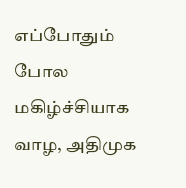எப்போதும் போல மகிழ்ச்சியாக வாழ, அதிமுக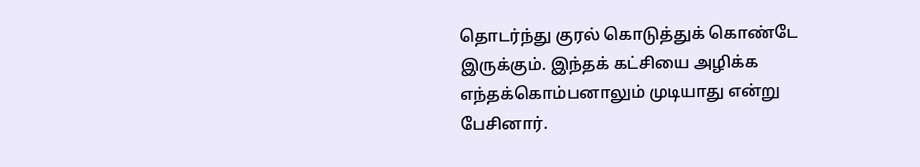தொடர்ந்து குரல் கொடுத்துக் கொண்டே இருக்கும். இந்தக் கட்சியை அழிக்க எந்தக்கொம்பனாலும் முடியாது என்று பேசினார்.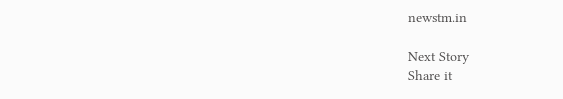newstm.in

Next Story
Share it